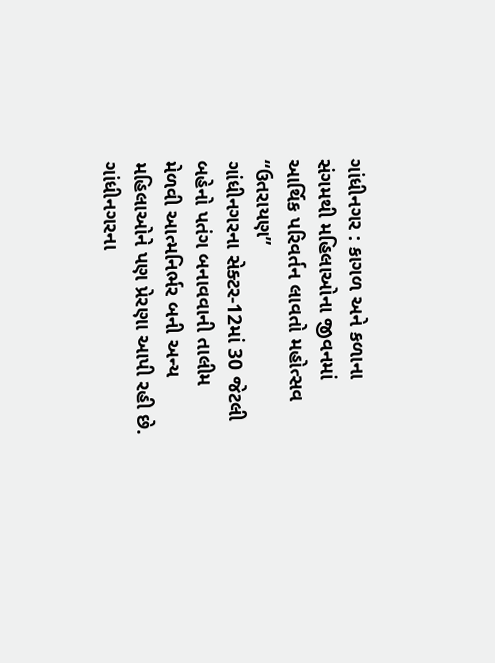ગાંધીનગર : કાગળ અને કળાના સંગમથી મહિલાઓના જીવનમાં આર્થિક પરિવર્તન લાવતો મહોત્સવ “ઉતરાયણ”
ગાંધીનગરના સેક્ટર-12માં 30 જેટલી બહેનો પતંગ બનાવવાની તાલીમ મેળવી આત્મનિર્ભર બની અન્ય મહિલાઓને પણ પ્રેરણા આપી રહી છે.
ગાંધીનગરના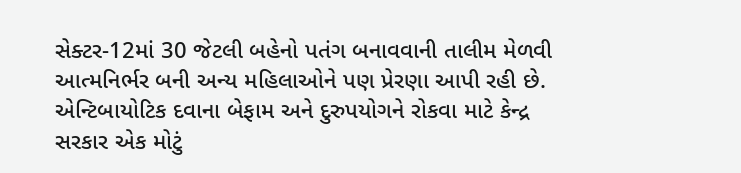સેક્ટર-12માં 30 જેટલી બહેનો પતંગ બનાવવાની તાલીમ મેળવી આત્મનિર્ભર બની અન્ય મહિલાઓને પણ પ્રેરણા આપી રહી છે.
એન્ટિબાયોટિક દવાના બેફામ અને દુરુપયોગને રોકવા માટે કેન્દ્ર સરકાર એક મોટું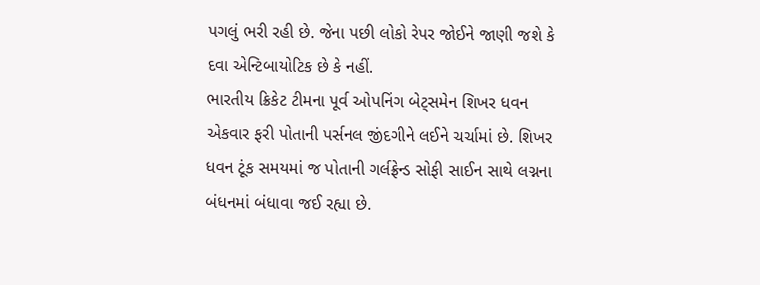પગલું ભરી રહી છે. જેના પછી લોકો રેપર જોઈને જાણી જશે કે દવા એન્ટિબાયોટિક છે કે નહીં.
ભારતીય ક્રિકેટ ટીમના પૂર્વ ઓપનિંગ બેટ્સમેન શિખર ધવન એકવાર ફરી પોતાની પર્સનલ જીંદગીને લઈને ચર્ચામાં છે. શિખર ધવન ટૂંક સમયમાં જ પોતાની ગર્લફ્રેન્ડ સોફી સાઈન સાથે લગ્નના બંધનમાં બંધાવા જઈ રહ્યા છે.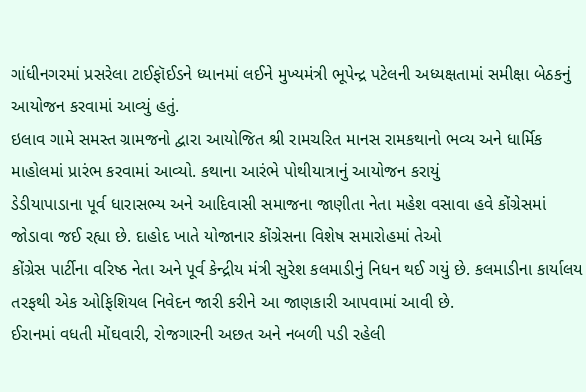ગાંધીનગરમાં પ્રસરેલા ટાઈફૉઈડને ધ્યાનમાં લઈને મુખ્યમંત્રી ભૂપેન્દ્ર પટેલની અધ્યક્ષતામાં સમીક્ષા બેઠકનું આયોજન કરવામાં આવ્યું હતું.
ઇલાવ ગામે સમસ્ત ગ્રામજનો દ્વારા આયોજિત શ્રી રામચરિત માનસ રામકથાનો ભવ્ય અને ધાર્મિક માહોલમાં પ્રારંભ કરવામાં આવ્યો. કથાના આરંભે પોથીયાત્રાનું આયોજન કરાયું
ડેડીયાપાડાના પૂર્વ ધારાસભ્ય અને આદિવાસી સમાજના જાણીતા નેતા મહેશ વસાવા હવે કોંગ્રેસમાં જોડાવા જઈ રહ્યા છે. દાહોદ ખાતે યોજાનાર કોંગ્રેસના વિશેષ સમારોહમાં તેઓ
કોંગ્રેસ પાર્ટીના વરિષ્ઠ નેતા અને પૂર્વ કેન્દ્રીય મંત્રી સુરેશ કલમાડીનું નિધન થઈ ગયું છે. કલમાડીના કાર્યાલય તરફથી એક ઓફિશિયલ નિવેદન જારી કરીને આ જાણકારી આપવામાં આવી છે.
ઈરાનમાં વધતી મોંઘવારી, રોજગારની અછત અને નબળી પડી રહેલી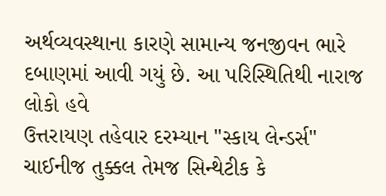અર્થવ્યવસ્થાના કારણે સામાન્ય જનજીવન ભારે દબાણમાં આવી ગયું છે. આ પરિસ્થિતિથી નારાજ લોકો હવે
ઉત્તરાયણ તહેવાર દરમ્યાન "સ્કાય લેન્ડર્સ" ચાઈનીજ તુક્કલ તેમજ સિન્થેટીક કે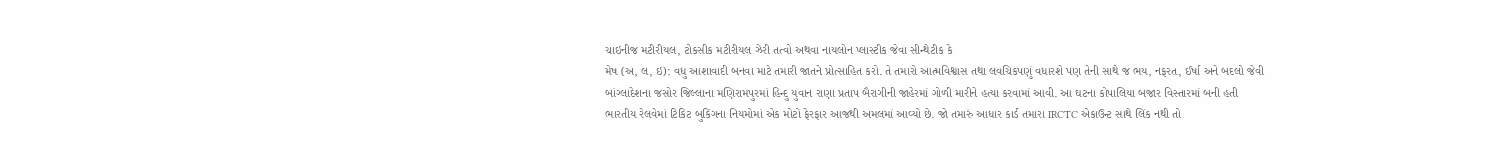ચાઇનીજ મટીરીયલ, ટોકસીક મટીરીયલ ઝેરી તત્વો અથવા નાયલોન પ્લાસ્ટીક જેવા સીન્થેટીક કે
મેષ (અ, લ, ઇ): વધુ આશાવાદી બનવા માટે તમારી જાતને પ્રોત્સાહિત કરો. તે તમારો આત્મવિશ્વાસ તથા લવચિકપણું વધારશે પણ તેની સાથે જ ભય, નફરત, ઈર્ષા અને બદલો જેવી
બાંગ્લાદેશના જસોર જિલ્લાના મણિરામપુરમાં હિન્દુ યુવાન રાણા પ્રતાપ બૈરાગીની જાહેરમાં ગોળી મારીને હત્યા કરવામાં આવી. આ ઘટના કોપાલિયા બજાર વિસ્તારમાં બની હતી
ભારતીય રેલવેમાં ટિકિટ બુકિંગના નિયમોમાં એક મોટો ફેરફાર આજથી અમલમાં આવ્યો છે. જો તમારું આધાર કાર્ડ તમારા IRCTC એકાઉન્ટ સાથે લિંક નથી તો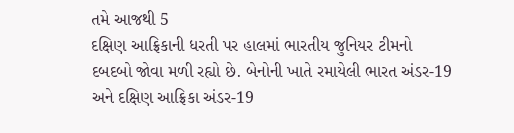તમે આજથી 5
દક્ષિણ આફ્રિકાની ધરતી પર હાલમાં ભારતીય જુનિયર ટીમનો દબદબો જોવા મળી રહ્યો છે. બેનોની ખાતે રમાયેલી ભારત અંડર-19 અને દક્ષિણ આફ્રિકા અંડર-19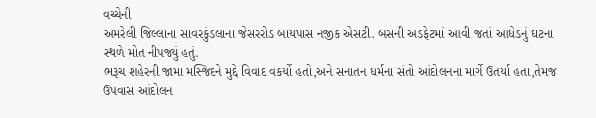વચ્ચેની
અમરેલી જિલ્લાના સાવરકુંડલાના જેસરરોડ બાયપાસ નજીક એસટી. બસની અડફેટમાં આવી જતાં આધેડનું ઘટના સ્થળે મોત નીપજ્યું હતું.
ભરૂચ શહેરની જામા મસ્જિદને મુદ્દે વિવાદ વકર્યો હતો,અને સનાતન ધર્મના સંતો આંદોલનના માર્ગે ઉતર્યા હતા,તેમજ ઉપવાસ આંદોલન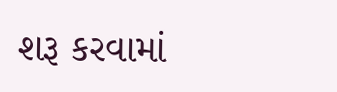શરૂ કરવામાં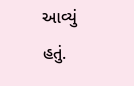આવ્યું હતું.